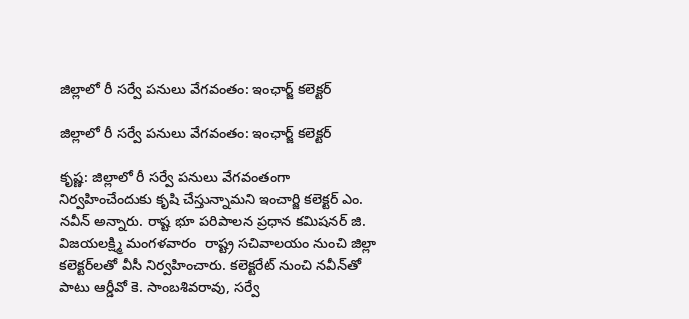జిల్లాలో రీ సర్వే పనులు వేగవంతం: ఇంఛార్జ్ కలెక్టర్

జిల్లాలో రీ సర్వే పనులు వేగవంతం: ఇంఛార్జ్ కలెక్టర్

కృష్ణ: జిల్లాలో రీ సర్వే పనులు వేగవంతంగా నిర్వహించేందుకు కృషి చేస్తున్నామని ఇంచార్జి కలెక్టర్ ఎం. నవీన్ అన్నారు. రాష్ట భూ పరిపాలన ప్రధాన కమిషనర్ జి. విజయలక్ష్మి మంగళవారం  రాష్ట్ర సచివాలయం నుంచి జిల్లా కలెక్టర్‌లతో వీసీ నిర్వహించారు. కలెక్టరేట్ నుంచి నవీన్‌తో పాటు ఆర్డీవో కె. సాంబశివరావు, సర్వే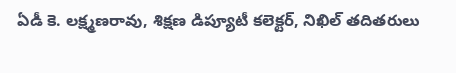ఏడీ కె. లక్ష్మణరావు, శిక్షణ డిప్యూటీ కలెక్టర్, నిఖిల్ తదితరులు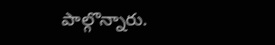పాల్గొన్నారు.